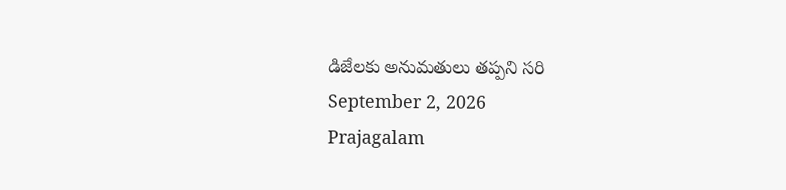డిజేలకు అనుమతులు తప్పని సరి
September 2, 2026
Prajagalam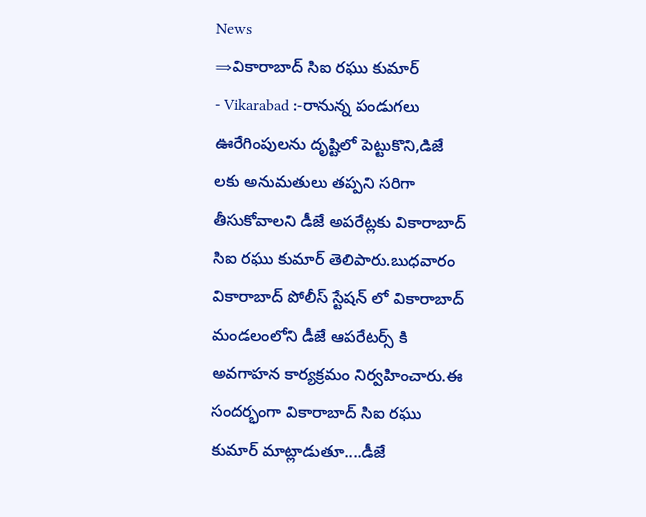News
⇒వికారాబాద్ సిఐ రఘు కుమార్
- Vikarabad :-రానున్న పండుగలు ఊరేగింపులను దృష్టిలో పెట్టుకొని,డిజే లకు అనుమతులు తప్పని సరిగా తీసుకోవాలని డీజే అపరేట్లకు వికారాబాద్ సిఐ రఘు కుమార్ తెలిపారు.బుధవారం వికారాబాద్ పోలీస్ స్టేషన్ లో వికారాబాద్ మండలంలోని డీజే ఆపరేటర్స్ కి అవగాహన కార్యక్రమం నిర్వహించారు.ఈ సందర్భంగా వికారాబాద్ సిఐ రఘు కుమార్ మాట్లాడుతూ....డీజే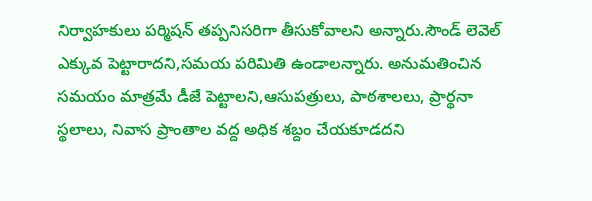నిర్వాహకులు పర్మిషన్ తప్పనిసరిగా తీసుకోవాలని అన్నారు.సౌండ్ లెవెల్ ఎక్కువ పెట్టారాదని,సమయ పరిమితి ఉండాలన్నారు. అనుమతించిన సమయం మాత్రమే డీజే పెట్టాలని,ఆసుపత్రులు, పాఠశాలలు, ప్రార్థనా స్థలాలు, నివాస ప్రాంతాల వద్ద అధిక శబ్దం చేయకూడదని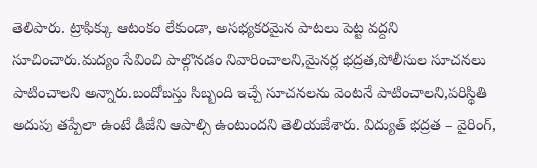తెలిపారు. ట్రాఫిక్కు ఆటంకం లేకుండా, అసభ్యకరమైన పాటలు పెట్ట వద్దని సూచించారు.మద్యం సేవించి పాల్గొనడం నివారించాలని,మైనర్ల భద్రత,పోలీసుల సూచనలు పాటించాలని అన్నారు.బందోబస్తు సిబ్బంది ఇచ్చే సూచనలను వెంటనే పాటించాలని,పరిస్థితి అదుపు తప్పేలా ఉంటే డీజేని ఆపాల్సి ఉంటుందని తెలియజేశారు. విద్యుత్ భద్రత – వైరింగ్,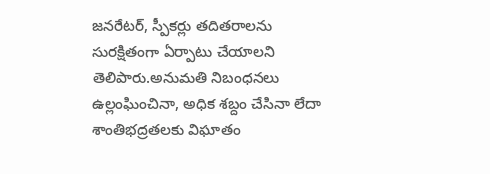జనరేటర్, స్పీకర్లు తదితరాలను సురక్షితంగా ఏర్పాటు చేయాలని తెలిపారు.అనుమతి నిబంధనలు ఉల్లంఘించినా, అధిక శబ్దం చేసినా లేదా శాంతిభద్రతలకు విఘాతం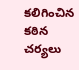కలిగించిన కఠిన చర్యలు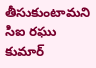తీసుకుంటామని సిఐ రఘు కుమార్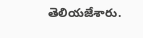తెలియజేశారు.